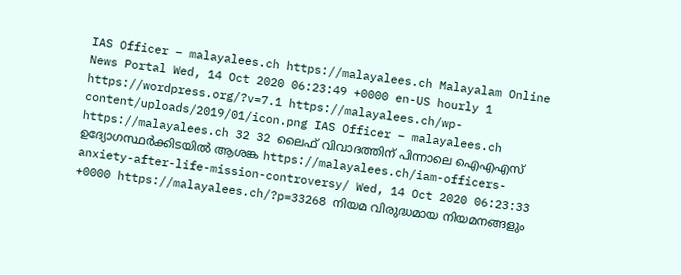IAS Officer – malayalees.ch https://malayalees.ch Malayalam Online News Portal Wed, 14 Oct 2020 06:23:49 +0000 en-US hourly 1 https://wordpress.org/?v=7.1 https://malayalees.ch/wp-content/uploads/2019/01/icon.png IAS Officer – malayalees.ch https://malayalees.ch 32 32 ലൈഫ് വിവാദത്തിന് പിന്നാലെ ഐഎഎസ് ഉദ്യോഗസ്ഥര്‍ക്കിടയില്‍ ആശങ്ക https://malayalees.ch/iam-officers-anxiety-after-life-mission-controversy/ Wed, 14 Oct 2020 06:23:33 +0000 https://malayalees.ch/?p=33268 നിയമ വിരുദ്ധമായ നിയമനങ്ങളും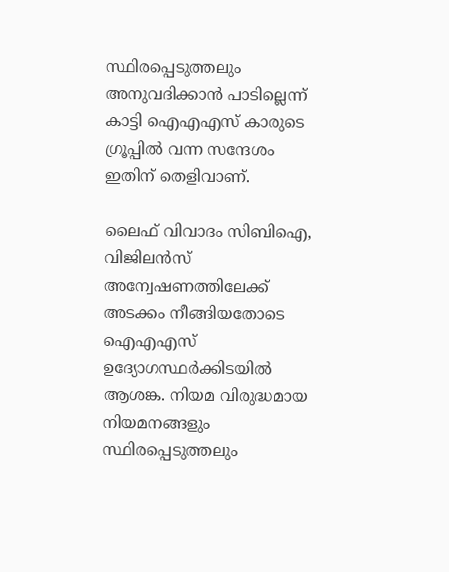സ്ഥിരപ്പെടുത്തലും അനുവദിക്കാൻ പാടില്ലെന്ന് കാട്ടി ഐഎഎസ് കാരുടെ ഗ്രൂപ്പില്‍ വന്ന സന്ദേശം ഇതിന് തെളിവാണ്.

ലൈഫ് വിവാദം സിബിഐ, വിജിലന്‍സ് അന്വേഷണത്തിലേക്ക് അടക്കം നീങ്ങിയതോടെ ഐഎഎസ് ഉദ്യോഗസ്ഥര്‍ക്കിടയില്‍ ആശങ്ക. നിയമ വിരുദ്ധമായ നിയമനങ്ങളും സ്ഥിരപ്പെടുത്തലും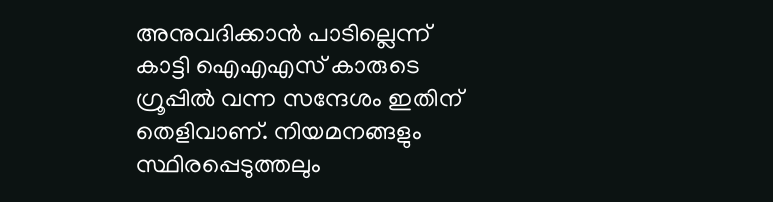അനുവദിക്കാൻ പാടില്ലെന്ന് കാട്ടി ഐഎഎസ് കാരുടെ ഗ്രൂപ്പില്‍ വന്ന സന്ദേശം ഇതിന് തെളിവാണ്. നിയമനങ്ങളും സ്ഥിരപ്പെടുത്തലും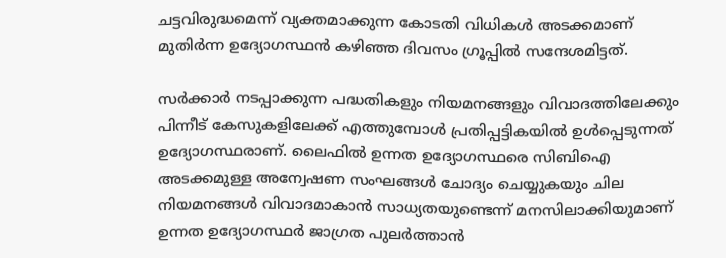ചട്ടവിരുദ്ധമെന്ന് വ്യക്തമാക്കുന്ന കോടതി വിധികള്‍ അടക്കമാണ് മുതിര്‍ന്ന ഉദ്യോഗസ്ഥന്‍ കഴിഞ്ഞ ദിവസം ഗ്രൂപ്പില്‍ സന്ദേശമിട്ടത്.

സര്‍ക്കാര്‍ നടപ്പാക്കുന്ന പദ്ധതികളും നിയമനങ്ങളും വിവാദത്തിലേക്കും പിന്നീട് കേസുകളിലേക്ക് എത്തുമ്പോള്‍ പ്രതിപ്പട്ടികയില്‍ ഉള്‍പ്പെടുന്നത് ഉദ്യോഗസ്ഥരാണ്. ലൈഫില്‍ ഉന്നത ഉദ്യോഗസ്ഥരെ സിബിഐ അടക്കമുള്ള അന്വേഷണ സംഘങ്ങള്‍ ചോദ്യം ചെയ്യുകയും ചില നിയമനങ്ങള്‍ വിവാദമാകാന്‍ സാധ്യതയുണ്ടെന്ന് മനസിലാക്കിയുമാണ് ഉന്നത ഉദ്യോഗസ്ഥര്‍ ജാഗ്രത പുലര്‍ത്താന്‍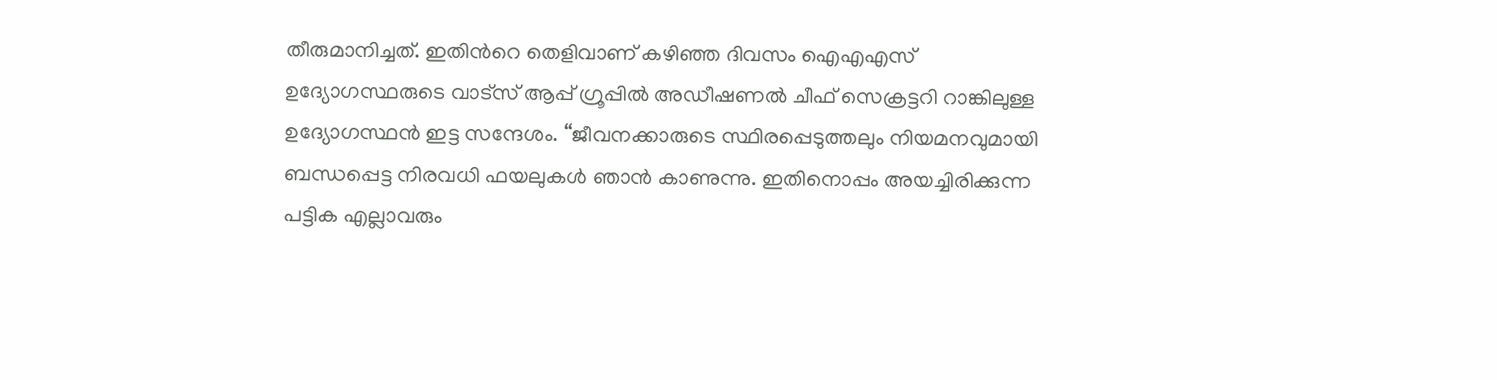തീരുമാനിച്ചത്. ഇതിന്‍റെ തെളിവാണ് കഴിഞ്ഞ ദിവസം ഐഎഎസ് ഉദ്യോഗസ്ഥരുടെ വാട്സ് ആപ്പ് ഗ്രൂപ്പില്‍ അഡീഷണല്‍ ചീഫ് സെക്രട്ടറി റാങ്കിലുള്ള ഉദ്യോഗസ്ഥന്‍ ഇട്ട സന്ദേശം. “ജീവനക്കാരുടെ സ്ഥിരപ്പെടുത്തലും നിയമനവുമായി ബന്ധപ്പെട്ട നിരവധി ഫയലുകൾ ഞാൻ കാണുന്നു. ഇതിനൊപ്പം അയച്ചിരിക്കുന്ന പട്ടിക എല്ലാവരും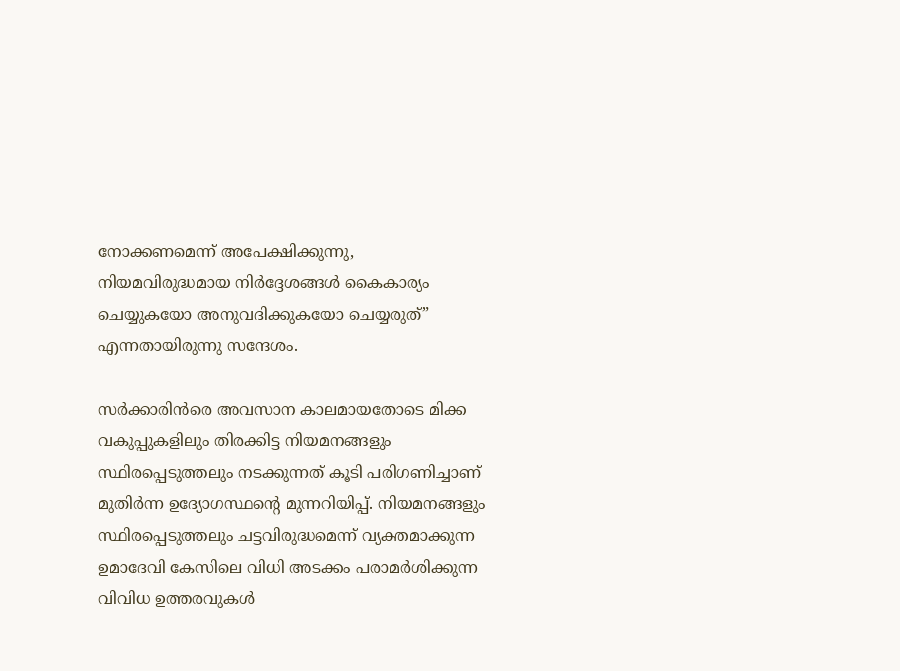നോക്കണമെന്ന് അപേക്ഷിക്കുന്നു, നിയമവിരുദ്ധമായ നിർദ്ദേശങ്ങൾ കൈകാര്യം ചെയ്യുകയോ അനുവദിക്കുകയോ ചെയ്യരുത്” എന്നതായിരുന്നു സന്ദേശം.

സര്‍ക്കാരിന്‍രെ അവസാന കാലമായതോടെ മിക്ക വകുപ്പുകളിലും തിരക്കിട്ട നിയമനങ്ങളും സ്ഥിരപ്പെടുത്തലും നടക്കുന്നത് കൂടി പരിഗണിച്ചാണ് മുതിര്‍ന്ന ഉദ്യോഗസ്ഥന്‍റെ മുന്നറിയിപ്പ്. നിയമനങ്ങളും സ്ഥിരപ്പെടുത്തലും ചട്ടവിരുദ്ധമെന്ന് വ്യക്തമാക്കുന്ന ഉമാദേവി കേസിലെ വിധി അടക്കം പരാമർശിക്കുന്ന വിവിധ ഉത്തരവുകൾ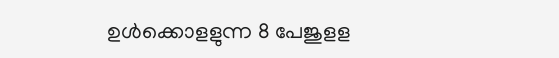ഉൾക്കൊളളുന്ന 8 പേജുളള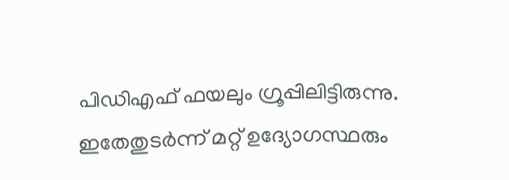പിഡിഎഫ് ഫയലും ഗ്രൂപ്പിലിട്ടിരുന്നു. ഇതേതുടര്‍ന്ന് മറ്റ് ഉദ്യോഗസ്ഥരും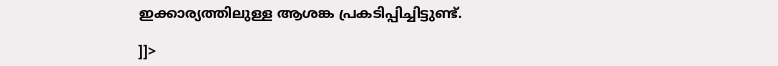ഇക്കാര്യത്തിലുള്ള ആശങ്ക പ്രകടിപ്പിച്ചിട്ടുണ്ട്.

]]>